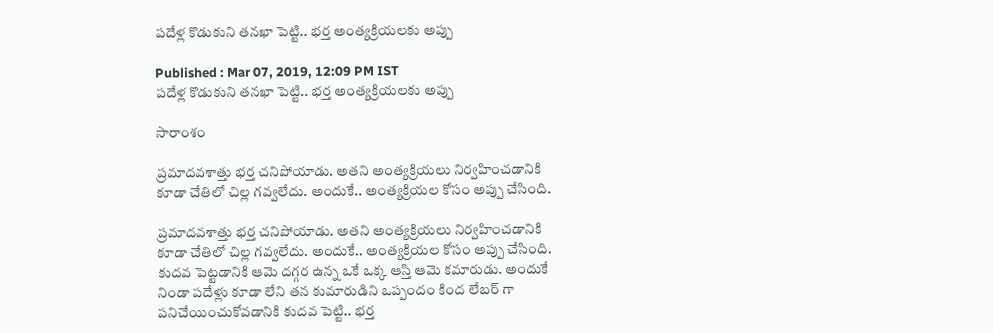పదేళ్ల కొడుకుని తనఖా పెట్టి.. భర్త అంత్యక్రియలకు అప్పు

Published : Mar 07, 2019, 12:09 PM IST
పదేళ్ల కొడుకుని తనఖా పెట్టి.. భర్త అంత్యక్రియలకు అప్పు

సారాంశం

ప్రమాదవశాత్తు భర్త చనిపోయాడు. అతని అంత్యక్రియలు నిర్వహించడానికి కూడా చేతిలో చిల్ల గవ్వలేదు. అందుకే.. అంత్యక్రియల కోసం అప్పు చేసింది.

ప్రమాదవశాత్తు భర్త చనిపోయాడు. అతని అంత్యక్రియలు నిర్వహించడానికి కూడా చేతిలో చిల్ల గవ్వలేదు. అందుకే.. అంత్యక్రియల కోసం అప్పు చేసింది. కుదవ పెట్టడానికి ఆమె దగ్గర ఉన్న ఒకే ఒక్క ఆస్తి ఆమె కమారుడు. అందుకే నిండా పదేళ్లు కూడా లేని తన కుమారుడిని ఒప్పందం కింద లేబర్ గా పనిచేయించుకోవడానికి కుదవ పెట్టి.. భర్త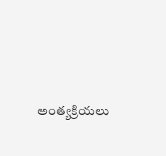అంత్యక్రియలు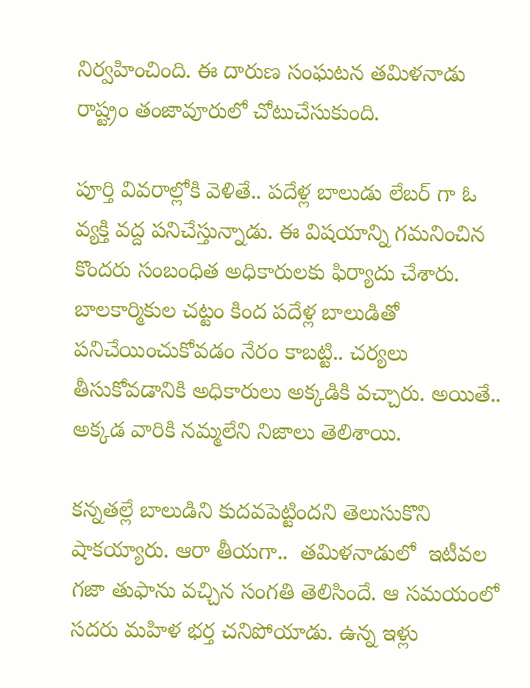నిర్వహించింది. ఈ దారుణ సంఘటన తమిళనాడు రాష్ట్రం తంజావూరులో చోటుచేసుకుంది.

పూర్తి వివరాల్లోకి వెళితే.. పదేళ్ల బాలుడు లేబర్ గా ఓ వ్యక్తి వద్ద పనిచేస్తున్నాడు. ఈ విషయాన్ని గమనించిన కొందరు సంబంధిత అధికారులకు ఫిర్యాదు చేశారు. బాలకార్మికుల చట్టం కింద పదేళ్ల బాలుడితో పనిచేయించుకోవడం నేరం కాబట్టి.. చర్యలు తీసుకోవడానికి అధికారులు అక్కడికి వచ్చారు. అయితే.. అక్కడ వారికి నమ్మలేని నిజాలు తెలిశాయి.

కన్నతల్లే బాలుడిని కుదవపెట్టిందని తెలుసుకొని షాకయ్యారు. ఆరా తీయగా..  తమిళనాడులో  ఇటీవల గజా తుఫాను వచ్చిన సంగతి తెలిసిందే. ఆ సమయంలో సదరు మహిళ భర్త చనిపోయాడు. ఉన్న ఇళ్లు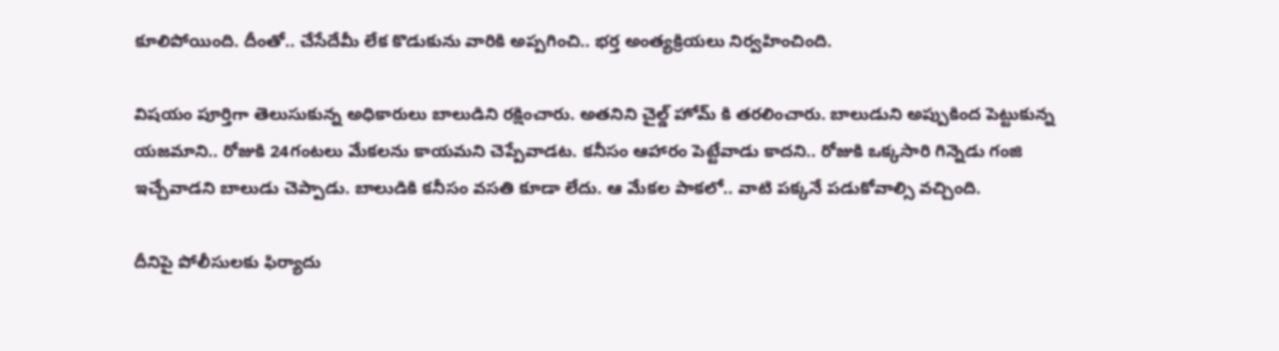కూలిపోయింది. దీంతో.. చేసేదేమీ లేక కొడుకును వారికి అప్పగించి.. భర్త అంత్యక్రియలు నిర్వహించింది.

విషయం పూర్తిగా తెలుసుకున్న అధికారులు బాలుడిని రక్షించారు. అతనిని చైల్డ్ హోమ్ కి తరలించారు. బాలుడుని అప్పుకింద పెట్టుకున్న యజమాని.. రోజుకి 24గంటలు మేకలను కాయమని చెప్పేవాడట. కనీసం ఆహారం పెట్టేవాడు కాదని.. రోజుకి ఒక్కసారి గిన్నెడు గంజి ఇచ్చేవాడని బాలుడు చెప్పాడు. బాలుడికి కనీసం వసతి కూడా లేదు. ఆ మేకల పాకలో.. వాటి పక్కనే పడుకోవాల్సి వచ్చింది.

దీనిపై పోలీసులకు ఫిర్యాదు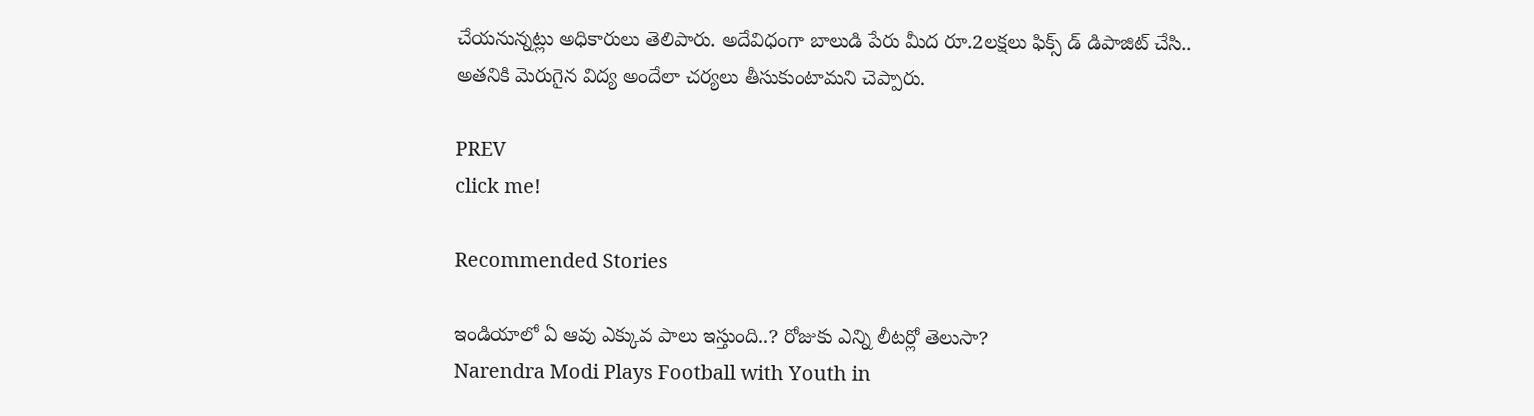చేయనున్నట్లు అధికారులు తెలిపారు. అదేవిధంగా బాలుడి పేరు మీద రూ.2లక్షలు ఫిక్స్ డ్ డిపాజిట్ చేసి.. అతనికి మెరుగైన విద్య అందేలా చర్యలు తీసుకుంటామని చెప్పారు.

PREV
click me!

Recommended Stories

ఇండియాలో ఏ ఆవు ఎక్కువ పాలు ఇస్తుంది..? రోజుకు ఎన్ని లీటర్లో తెలుసా?
Narendra Modi Plays Football with Youth in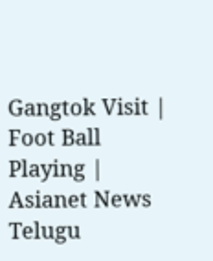Gangtok Visit | Foot Ball Playing | Asianet News Telugu